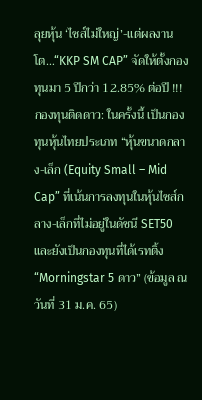ลุยหุ้น ‘ไซส์ไม่ใหญ่’-แต่ผลงานโต…“KKP SM CAP” จัดให้ตั้งกองทุนมา 5 ปีกว่า 12.85% ต่อปี !!!
กองทุนติดดาว: ในครั้งนี้ เป็นกองทุนหุ้นไทยประเภท “หุ้นขนาดกลาง-เล็ก (Equity Small – Mid Cap” ที่เน้นการลงทุนในหุ้นไซส์กลาง-เล็กที่ไม่อยู่ในดัชนี SET50 และยังเป็นกองทุนที่ได้เรทติ้ง “Morningstar 5 ดาว” (ข้อมูล ณ วันที่ 31 ม.ค. 65)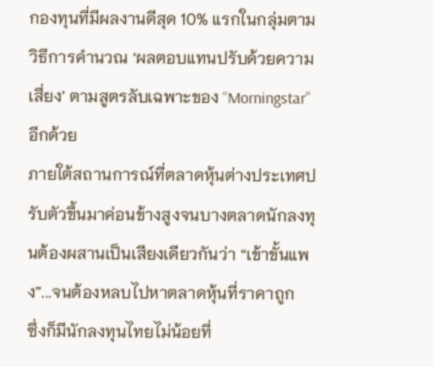กองทุนที่มีผลงานดีสุด 10% แรกในกลุ่มตามวิธีการคำนวณ ‘ผลตอบแทนปรับด้วยความเสี่ยง’ ตามสูตรลับเฉพาะของ “Morningstar” อีกด้วย
ภายใต้สถานการณ์ที่ตลาดหุ้นต่างประเทศปรับตัวขึ้นมาค่อนข้างสูงจนบางตลาดนักลงทุนต้องผสานเป็นเสียงเดียวกันว่า “เข้าขั้นแพง”...จนต้องหลบไปหาตลาดหุ้นที่ราคาถูก
ซึ่งก็มีนักลงทุนไทยไม่น้อยที่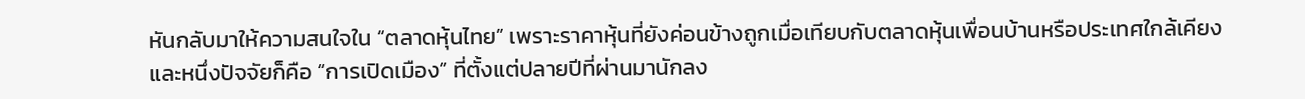หันกลับมาให้ความสนใจใน “ตลาดหุ้นไทย” เพราะราคาหุ้นที่ยังค่อนข้างถูกเมื่อเทียบกับตลาดหุ้นเพื่อนบ้านหรือประเทศใกล้เคียง
และหนึ่งปัจจัยก็คือ “การเปิดเมือง” ที่ตั้งแต่ปลายปีที่ผ่านมานักลง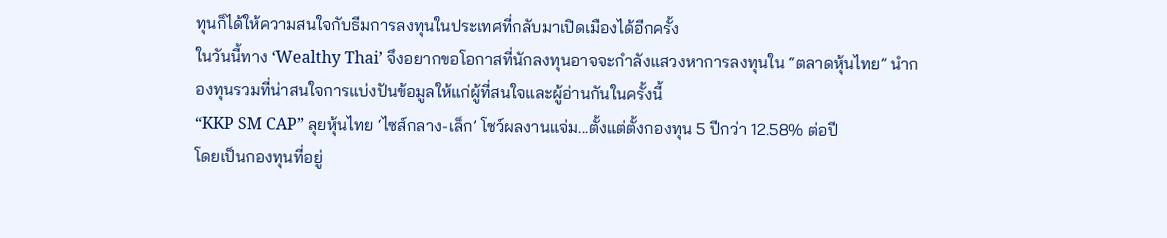ทุนก็ได้ให้ความสนใจกับธีมการลงทุนในประเทศที่กลับมาเปิดเมืองได้อีกครั้ง
ในวันนี้ทาง ‘Wealthy Thai’ จึงอยากขอโอกาสที่นักลงทุนอาจจะกำลังแสวงหาการลงทุนใน “ตลาดหุ้นไทย” นำกองทุนรวมที่น่าสนใจการแบ่งปันข้อมูลให้แก่ผู้ที่สนใจและผู้อ่านกันในครั้งนี้
“KKP SM CAP” ลุยหุ้นไทย ‘ไซส์กลาง-เล็ก’ โชว์ผลงานแจ่ม...ตั้งแต่ตั้งกองทุน 5 ปีกว่า 12.58% ต่อปี
โดยเป็นกองทุนที่อยู่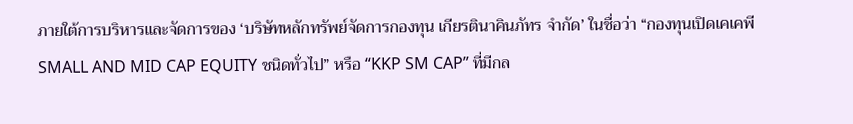ภายใต้การบริหารและจัดการของ ‘บริษัทหลักทรัพย์จัดการกองทุน เกียรตินาคินภัทร จำกัด’ ในชื่อว่า “กองทุนเปิดเคเคพี SMALL AND MID CAP EQUITY ชนิดทั่วไป” หรือ “KKP SM CAP” ที่มีกล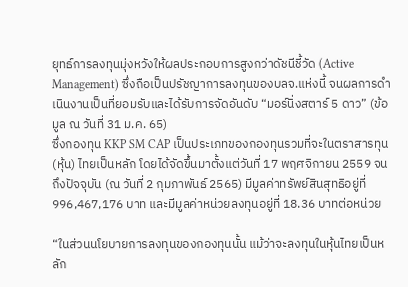ยุทธ์การลงทุนมุ่งหวังให้ผลประกอบการสูงกว่าดัชนีชี้วัด (Active Management) ซึ่งถือเป็นปรัชญาการลงทุนของบลจ.แห่งนี้ จนผลการดำเนินงานเป็นที่ยอมรับและได้รับการจัดอันดับ “มอร์นิ่งสตาร์ 5 ดาว” (ข้อมูล ณ วันที่ 31 ม.ค. 65)
ซึ่งกองทุน KKP SM CAP เป็นประเภทของกองทุนรวมที่จะในตราสารทุน (หุ้น) ไทยเป็นหลัก โดยได้จัดขึ้นมาตั้งแต่วันที่ 17 พฤศจิกายน 2559 จนถึงปัจจุบัน (ณ วันที่ 2 กุมภาพันธ์ 2565) มีมูลค่าทรัพย์สินสุทธิอยู่ที่ 996,467,176 บาท และมีมูลค่าหน่วยลงทุนอยู่ที่ 18.36 บาทต่อหน่วย

“ในส่วนนโยบายการลงทุนของกองทุนนั้น แม้ว่าจะลงทุนในหุ้นไทยเป็นหลัก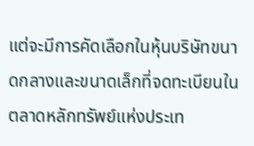แต่จะมีการคัดเลือกในหุ้นบริษัทขนาดกลางและขนาดเล็กที่จดทะเบียนในตลาดหลักทรัพย์แห่งประเท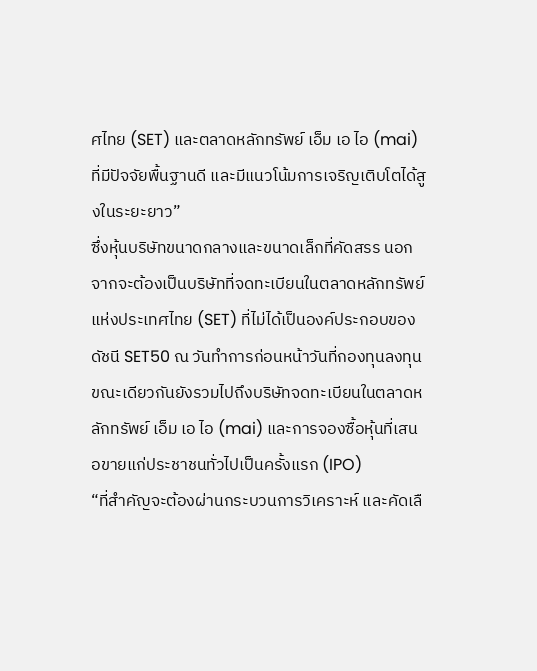ศไทย (SET) และตลาดหลักทรัพย์ เอ็ม เอ ไอ (mai) ที่มีปัจจัยพื้นฐานดี และมีแนวโน้มการเจริญเติบโตได้สูงในระยะยาว”
ซึ่งหุ้นบริษัทขนาดกลางและขนาดเล็กที่คัดสรร นอกจากจะต้องเป็นบริษัทที่จดทะเบียนในตลาดหลักทรัพย์แห่งประเทศไทย (SET) ที่ไม่ได้เป็นองค์ประกอบของดัชนี SET50 ณ วันทำการก่อนหน้าวันที่กองทุนลงทุน ขณะเดียวกันยังรวมไปถึงบริษัทจดทะเบียนในตลาดหลักทรัพย์ เอ็ม เอ ไอ (mai) และการจองซื้อหุ้นที่เสนอขายแก่ประชาชนทั่วไปเป็นครั้งแรก (IPO)
“ที่สำคัญจะต้องผ่านกระบวนการวิเคราะห์ และคัดเลื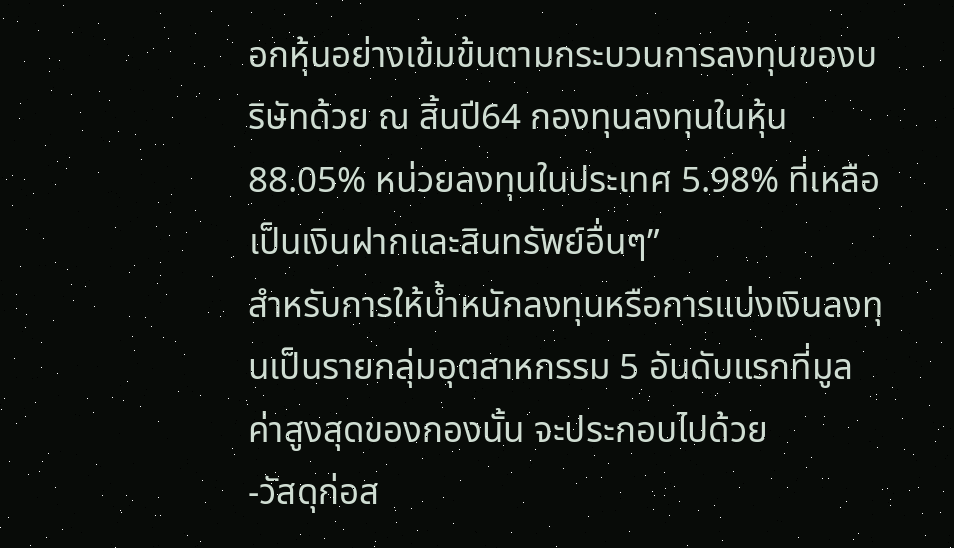อกหุ้นอย่างเข้มข้นตามกระบวนการลงทุนของบริษัทด้วย ณ สิ้นปี64 กองทุนลงทุนในหุ้น 88.05% หน่วยลงทุนในประเทศ 5.98% ที่เหลือเป็นเงินฝากและสินทรัพย์อื่นๆ”
สำหรับการให้น้ำหนักลงทุนหรือการแบ่งเงินลงทุนเป็นรายกลุ่มอุตสาหกรรม 5 อันดับแรกที่มูลค่าสูงสุดของกองนั้น จะประกอบไปด้วย
-วัสดุก่อส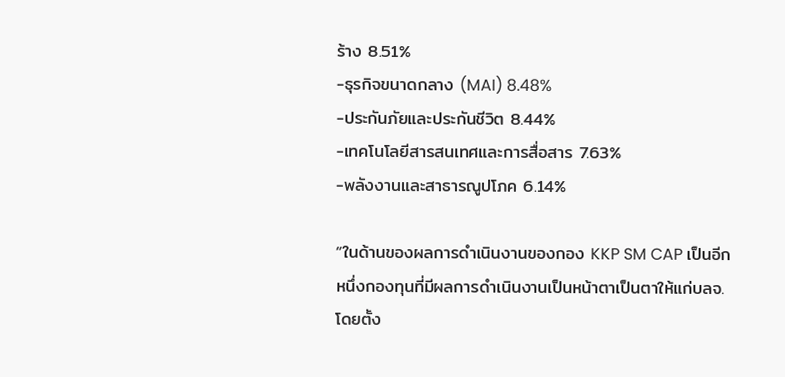ร้าง 8.51%
-ธุรกิจขนาดกลาง (MAI) 8.48%
-ประกันภัยและประกันชีวิต 8.44%
-เทคโนโลยีสารสนเทศและการสื่อสาร 7.63%
-พลังงานและสาธารณูปโภค 6.14%

“ในด้านของผลการดำเนินงานของกอง KKP SM CAP เป็นอีกหนึ่งกองทุนที่มีผลการดำเนินงานเป็นหน้าตาเป็นตาให้แก่บลจ.โดยตั้ง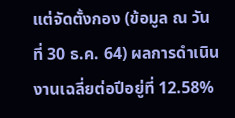แต่จัดตั้งกอง (ข้อมูล ณ วันที่ 30 ธ.ค. 64) ผลการดำเนินงานเฉลี่ยต่อปีอยู่ที่ 12.58%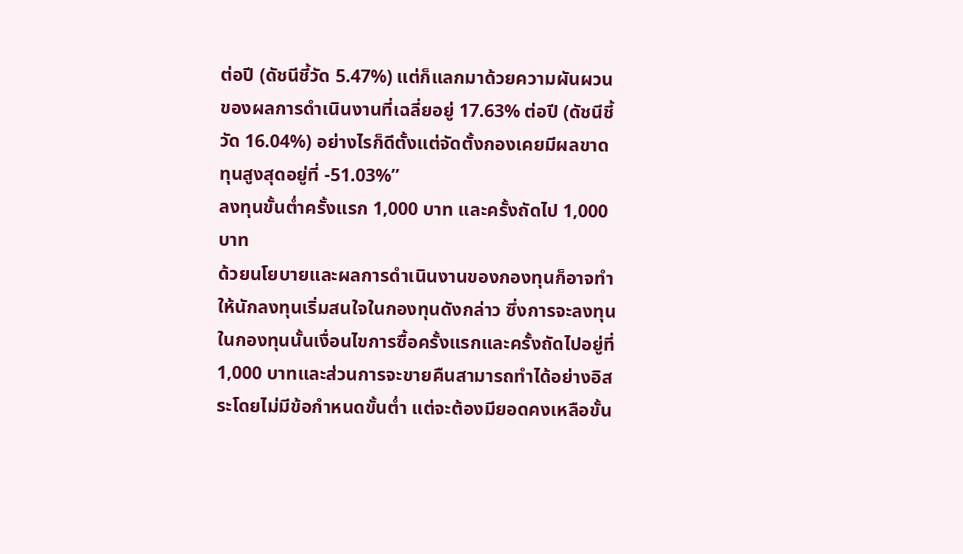ต่อปี (ดัชนีชี้วัด 5.47%) แต่ก็แลกมาด้วยความผันผวนของผลการดำเนินงานที่เฉลี่ยอยู่ 17.63% ต่อปี (ดัชนีชี้วัด 16.04%) อย่างไรก็ดีตั้งแต่จัดตั้งกองเคยมีผลขาดทุนสูงสุดอยู่ที่ -51.03%”
ลงทุนขั้นต่ำครั้งแรก 1,000 บาท และครั้งถัดไป 1,000 บาท
ด้วยนโยบายและผลการดำเนินงานของกองทุนก็อาจทำให้นักลงทุนเริ่มสนใจในกองทุนดังกล่าว ซึ่งการจะลงทุนในกองทุนนั้นเงื่อนไขการซื้อครั้งแรกและครั้งถัดไปอยู่ที่ 1,000 บาทและส่วนการจะขายคืนสามารถทำได้อย่างอิสระโดยไม่มีข้อกำหนดขั้นต่ำ แต่จะต้องมียอดคงเหลือขั้น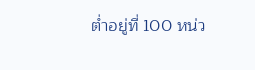ต่ำอยู่ที่ 100 หน่ว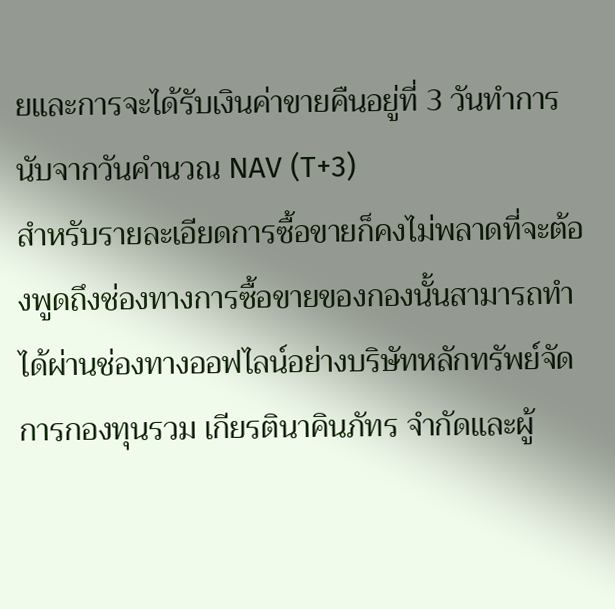ยและการจะได้รับเงินค่าขายคืนอยู่ที่ 3 วันทำการนับจากวันคำนวณ NAV (T+3)
สำหรับรายละเอียดการซื้อขายก็คงไม่พลาดที่จะต้องพูดถึงช่องทางการซื้อขายของกองนั้นสามารถทำได้ผ่านช่องทางออฟไลน์อย่างบริษัทหลักทรัพย์จัดการกองทุนรวม เกียรตินาคินภัทร จำกัดและผู้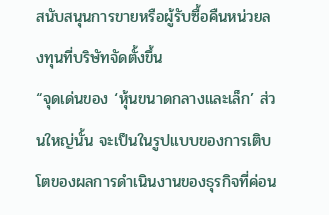สนับสนุนการขายหรือผู้รับซื้อคืนหน่วยลงทุนที่บริษัทจัดตั้งขึ้น
“จุดเด่นของ ‘หุ้นขนาดกลางและเล็ก’ ส่วนใหญ่นั้น จะเป็นในรูปแบบของการเติบโตของผลการดำเนินงานของธุรกิจที่ค่อน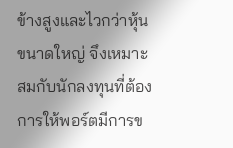ข้างสูงและไวกว่าหุ้นขนาดใหญ่ จึงเหมาะสมกับนักลงทุนที่ต้องการให้พอร์ตมีการข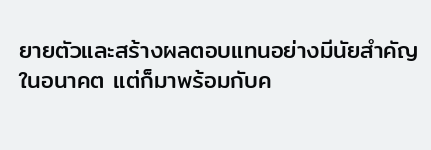ยายตัวและสร้างผลตอบแทนอย่างมีนัยสำคัญในอนาคต แต่ก็มาพร้อมกับค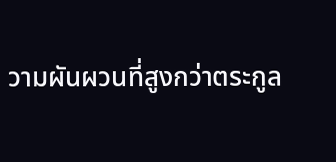วามผันผวนที่สูงกว่าตระกูล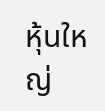หุ้นใหญ่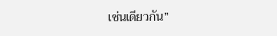เช่นเดียวกัน”